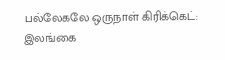பல்லேகலே ஒருநாள் கிரிக்கெட்: இலங்கை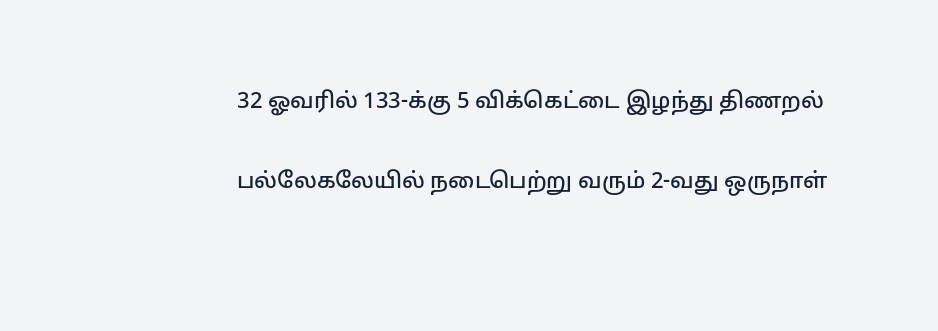32 ஓவரில் 133-க்கு 5 விக்கெட்டை இழந்து திணறல்

பல்லேகலேயில் நடைபெற்று வரும் 2-வது ஒருநாள்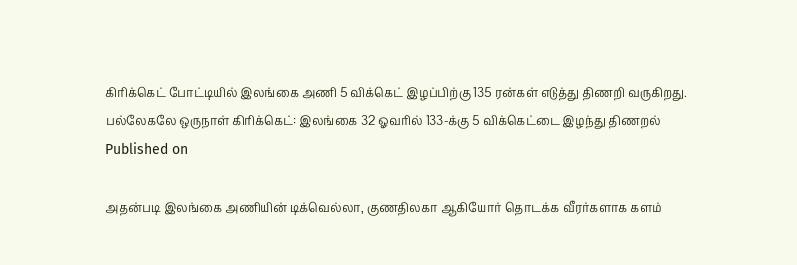கிரிக்கெட் போட்டியில் இலங்கை அணி 5 விக்கெட் இழப்பிற்கு 135 ரன்கள் எடுத்து திணறி வருகிறது.
பல்லேகலே ஒருநாள் கிரிக்கெட்: இலங்கை 32 ஓவரில் 133-க்கு 5 விக்கெட்டை இழந்து திணறல்
Published on

அதன்படி இலங்கை அணியின் டிக்வெல்லா, குணதிலகா ஆகியோர் தொடக்க வீரர்களாக களம்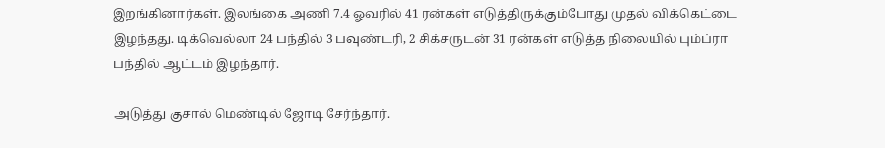இறங்கினார்கள். இலங்கை அணி 7.4 ஓவரில் 41 ரன்கள் எடுத்திருக்கும்போது முதல் விக்கெட்டை இழந்தது. டிக்வெல்லா 24 பந்தில் 3 பவுண்டரி, 2 சிக்சருடன் 31 ரன்கள் எடுத்த நிலையில் பும்ப்ரா பந்தில் ஆட்டம் இழந்தார்.

அடுத்து குசால் மெண்டில் ஜோடி சேர்ந்தார்.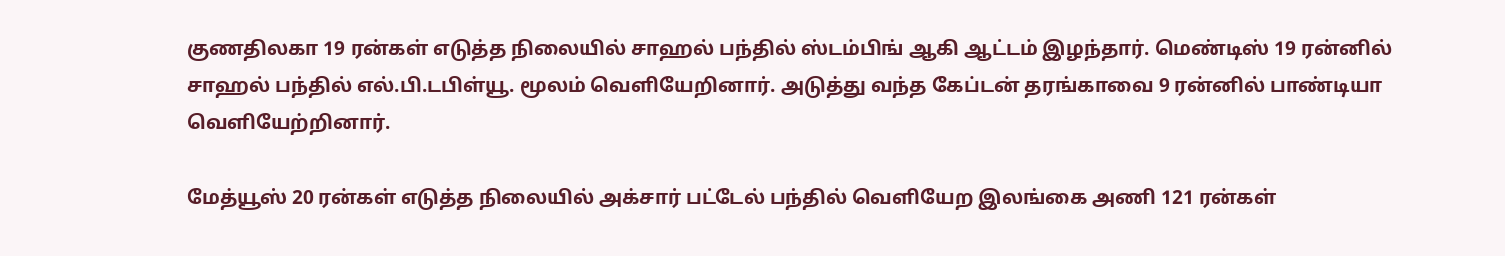குணதிலகா 19 ரன்கள் எடுத்த நிலையில் சாஹல் பந்தில் ஸ்டம்பிங் ஆகி ஆட்டம் இழந்தார். மெண்டிஸ் 19 ரன்னில் சாஹல் பந்தில் எல்.பி.டபிள்யூ. மூலம் வெளியேறினார். அடுத்து வந்த கேப்டன் தரங்காவை 9 ரன்னில் பாண்டியா வெளியேற்றினார்.

மேத்யூஸ் 20 ரன்கள் எடுத்த நிலையில் அக்சார் பட்டேல் பந்தில் வெளியேற இலங்கை அணி 121 ரன்கள்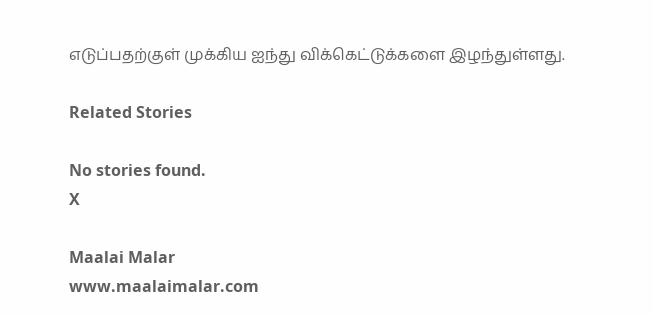எடுப்பதற்குள் முக்கிய ஐந்து விக்கெட்டுக்களை இழந்துள்ளது.

Related Stories

No stories found.
X

Maalai Malar
www.maalaimalar.com